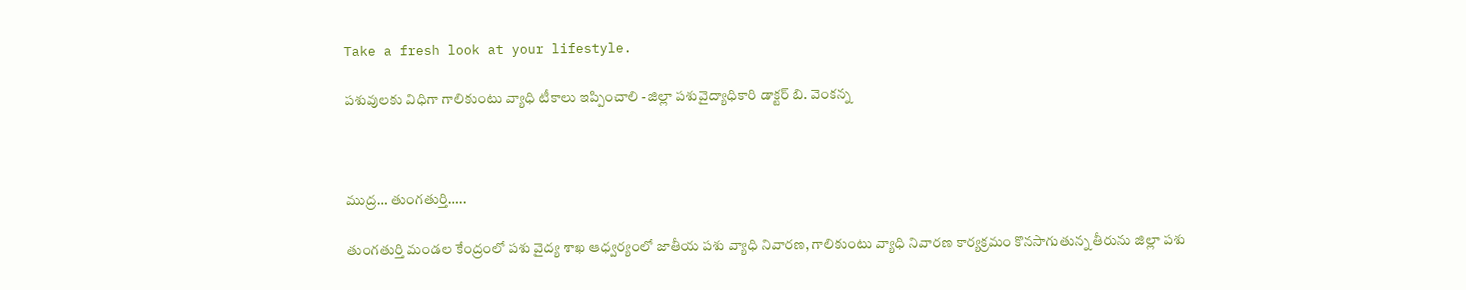Take a fresh look at your lifestyle.

పశువులకు విధిగా గాలికుంటు వ్యాధి టీకాలు ఇప్పించాలి -జిల్లా పశువైద్యాధికారి డాక్టర్ బి. వెంకన్న



ముద్ర… తుంగతుర్తి…..

తుంగతుర్తి మండల కేంద్రంలో పశు వైద్య శాఖ ఆధ్వర్యంలో జాతీయ పశు వ్యాధి నివారణ, గాలికుంటు వ్యాధి నివారణ కార్యక్రమం కొనసాగుతున్న తీరును జిల్లా పశు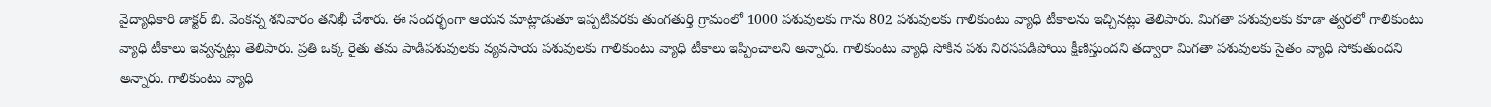వైద్యాధికారి డాక్టర్ బి. వెంకన్న శనివారం తనిఖీ చేశారు. ఈ సందర్భంగా ఆయన మాట్లాడుతూ ఇప్పటివరకు తుంగతుర్తి గ్రామంలో 1000 పశువులకు గాను 802 పశువులకు గాలికుంటు వ్యాధి టీకాలను ఇచ్చినట్లు తెలిపారు. మిగతా పశువులకు కూడా త్వరలో గాలికుంటు వ్యాధి టీకాలు ఇవ్వన్నట్లు తెలిపారు. ప్రతి ఒక్క రైతు తమ పాడిపశువులకు వ్యవసాయ పశువులకు గాలికుంటు వ్యాధి టీకాలు ఇప్పించాలని అన్నారు. గాలికుంటు వ్యాధి సోకిన పశు నిరసపడిపోయి క్షీణిస్తుందని తద్వారా మిగతా పశువులకు సైతం వ్యాధి సోకుతుందని అన్నారు. గాలికుంటు వ్యాధి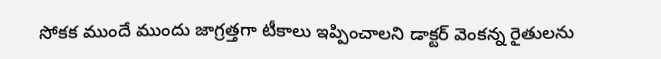సోకక ముందే ముందు జాగ్రత్తగా టీకాలు ఇప్పించాలని డాక్టర్ వెంకన్న రైతులను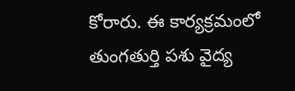కోరారు. ఈ కార్యక్రమంలో తుంగతుర్తి పశు వైద్య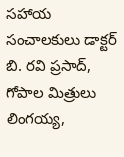సహాయ సంచాలకులు డాక్టర్ బి. రవి ప్రసాద్,   గోపాల మిత్రులు లింగయ్య,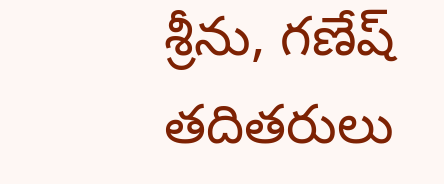శ్రీను, గణేష్ తదితరులు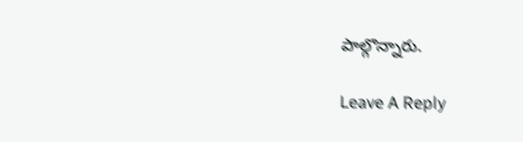పాల్గొన్నారు.

Leave A Reply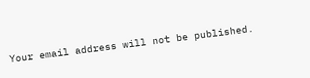Your email address will not be published.